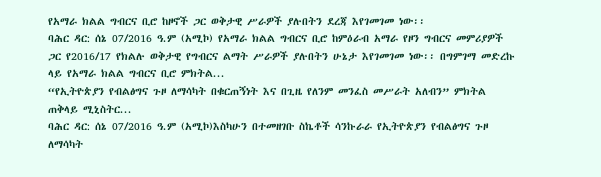የአማራ ክልል ግብርና ቢሮ ከዞኖች ጋር ወቅታዊ ሥራዎች ያሉበትን ደረጃ እየገመገመ ነው፡፡
ባሕር ዳር: ሰኔ 07/2016 ዓ.ም (አሚኮ) የአማራ ክልል ግብርና ቢሮ ከምዕራብ አማራ የዞን ግብርና መምሪያዎች ጋር የ2016/17 የክልሉ ወቅታዊ የግብርና ልማት ሥራዎች ያሉበትን ሁኔታ እየገመገመ ነው፡፡ በግምገማ መድረኩ ላይ የአማራ ክልል ግብርና ቢሮ ምክትል...
“የኢትዮጵያን የብልፅግና ጉዞ ለማሳካት በቁርጠኝነት እና በጊዜ የለንም መንፈስ መሥራት አለብን” ምክትል ጠቅላይ ሚኒስትር...
ባሕር ዳር: ሰኔ 07/2016 ዓ.ም (አሚኮ)እስካሁን በተመዘገቡ ስኬቶች ሳንኩራራ የኢትዮጵያን የብልፅግና ጉዞ ለማሳካት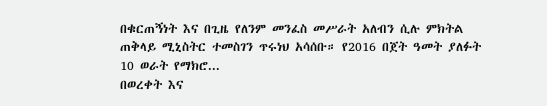በቁርጠኝነት እና በጊዜ የለንም መንፈስ መሥራት አለብን ሲሉ ምክትል ጠቅላይ ሚኒስትር ተመስገን ጥሩነህ አሳሰቡ። የ2016 በጀት ዓመት ያለፉት 10 ወራት የማክሮ...
በወረቀት እና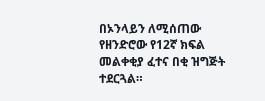በኦንላይን ለሚሰጠው የዘንድሮው የ12ኛ ክፍል መልቀቂያ ፈተና በቂ ዝግጅት ተደርጓል።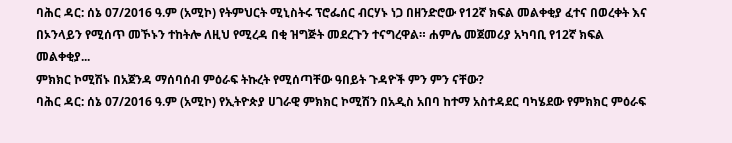ባሕር ዳር: ሰኔ 07/2016 ዓ.ም (አሚኮ) የትምህርት ሚኒስትሩ ፕሮፌሰር ብርሃኑ ነጋ በዘንድሮው የ12ኛ ክፍል መልቀቂያ ፈተና በወረቀት እና በኦንላይን የሚሰጥ መኾኑን ተከትሎ ለዚህ የሚረዳ በቂ ዝግጅት መደረጉን ተናግረዋል። ሐምሌ መጀመሪያ አካባቢ የ12ኛ ክፍል መልቀቂያ...
ምክክር ኮሚሽኑ በአጀንዳ ማሰባሰብ ምዕራፍ ትኩረት የሚሰጣቸው ዓበይት ጉዳዮች ምን ምን ናቸው?
ባሕር ዳር: ሰኔ 07/2016 ዓ.ም (አሚኮ) የኢትዮጵያ ሀገራዊ ምክክር ኮሚሽን በአዲስ አበባ ከተማ አስተዳደር ባካሄደው የምክክር ምዕራፍ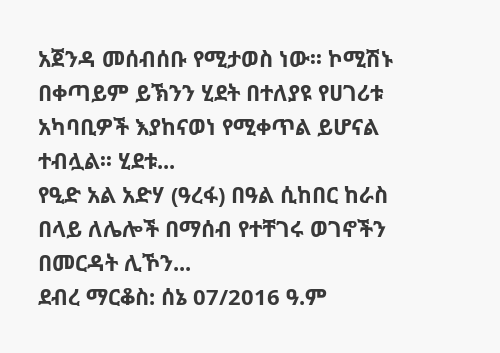አጀንዳ መሰብሰቡ የሚታወስ ነው፡፡ ኮሚሽኑ በቀጣይም ይኽንን ሂደት በተለያዩ የሀገሪቱ አካባቢዎች እያከናወነ የሚቀጥል ይሆናል ተብሏል፡፡ ሂደቱ...
የዒድ አል አድሃ (ዓረፋ) በዓል ሲከበር ከራስ በላይ ለሌሎች በማሰብ የተቸገሩ ወገኖችን በመርዳት ሊኾን...
ደብረ ማርቆስ: ሰኔ 07/2016 ዓ.ም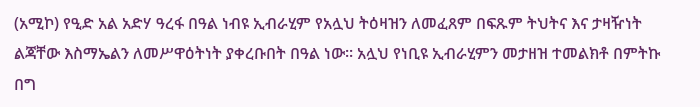(አሚኮ) የዒድ አል አድሃ ዓረፋ በዓል ነብዩ ኢብራሂም የአሏህ ትዕዛዝን ለመፈጸም በፍጹም ትህትና እና ታዛዥነት ልጃቸው እስማኤልን ለመሥዋዕትነት ያቀረቡበት በዓል ነው፡፡ አሏህ የነቢዩ ኢብራሂምን መታዘዝ ተመልክቶ በምትኩ በግ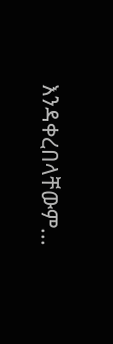እንዳቀረበላቸውም...